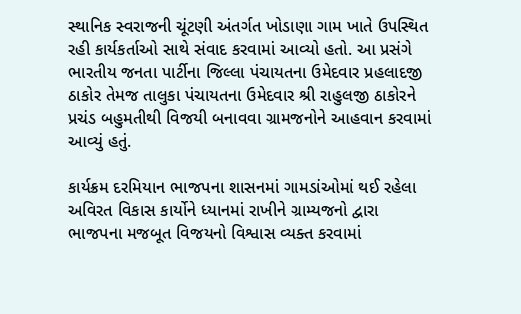સ્થાનિક સ્વરાજની ચૂંટણી અંતર્ગત ખોડાણા ગામ ખાતે ઉપસ્થિત રહી કાર્યકર્તાઓ સાથે સંવાદ કરવામાં આવ્યો હતો. આ પ્રસંગે ભારતીય જનતા પાર્ટીના જિલ્લા પંચાયતના ઉમેદવાર પ્રહલાદજી ઠાકોર તેમજ તાલુકા પંચાયતના ઉમેદવાર શ્રી રાહુલજી ઠાકોરને પ્રચંડ બહુમતીથી વિજયી બનાવવા ગ્રામજનોને આહવાન કરવામાં આવ્યું હતું.

કાર્યક્રમ દરમિયાન ભાજપના શાસનમાં ગામડાંઓમાં થઈ રહેલા અવિરત વિકાસ કાર્યોને ધ્યાનમાં રાખીને ગ્રામ્યજનો દ્વારા ભાજપના મજબૂત વિજયનો વિશ્વાસ વ્યક્ત કરવામાં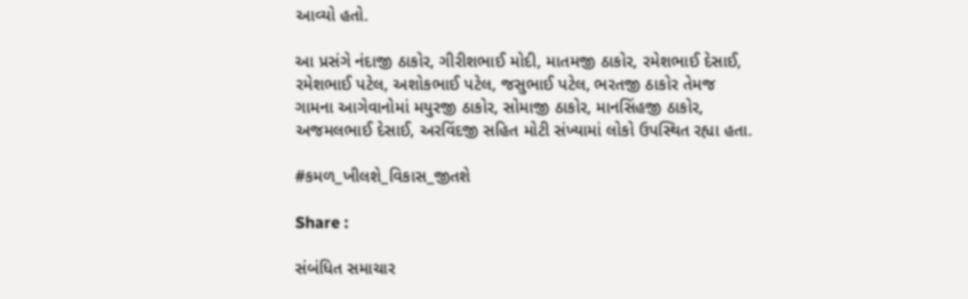આવ્યો હતો.

આ પ્રસંગે નંદાજી ઠાકોર, ગીરીશભાઈ મોદી, માતમજી ઠાકોર, રમેશભાઈ દેસાઈ, રમેશભાઈ પટેલ, અશોકભાઈ પટેલ, જસુભાઈ પટેલ, ભરતજી ઠાકોર તેમજ ગામના આગેવાનોમાં મયુરજી ઠાકોર, સોમાજી ઠાકોર, માનસિંહજી ઠાકોર, અજમલભાઈ દેસાઈ, અરવિંદજી સહિત મોટી સંખ્યામાં લોકો ઉપસ્થિત રહ્યા હતા.

#કમળ_ખીલશે_વિકાસ_જીતશે

Share :

સંબંધિત સમાચાર